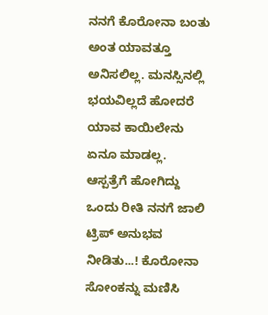ನನಗೆ ಕೊರೋನಾ ಬಂತು ಅಂತ ಯಾವತ್ತೂ ಅನಿಸಲಿಲ್ಲ. ಮನಸ್ಸಿನಲ್ಲಿ ಭಯವಿಲ್ಲದೆ ಹೋದರೆ ಯಾವ ಕಾಯಿಲೇನು ಏನೂ ಮಾಡಲ್ಲ. ಆಸ್ಪತ್ರೆಗೆ ಹೋಗಿದ್ದು ಒಂದು ರೀತಿ ನನಗೆ ಜಾಲಿ ಟ್ರಿಪ್‌ ಅನುಭವ ನೀಡಿತು...! ಕೊರೋನಾ ಸೋಂಕನ್ನು ಮಣಿಸಿ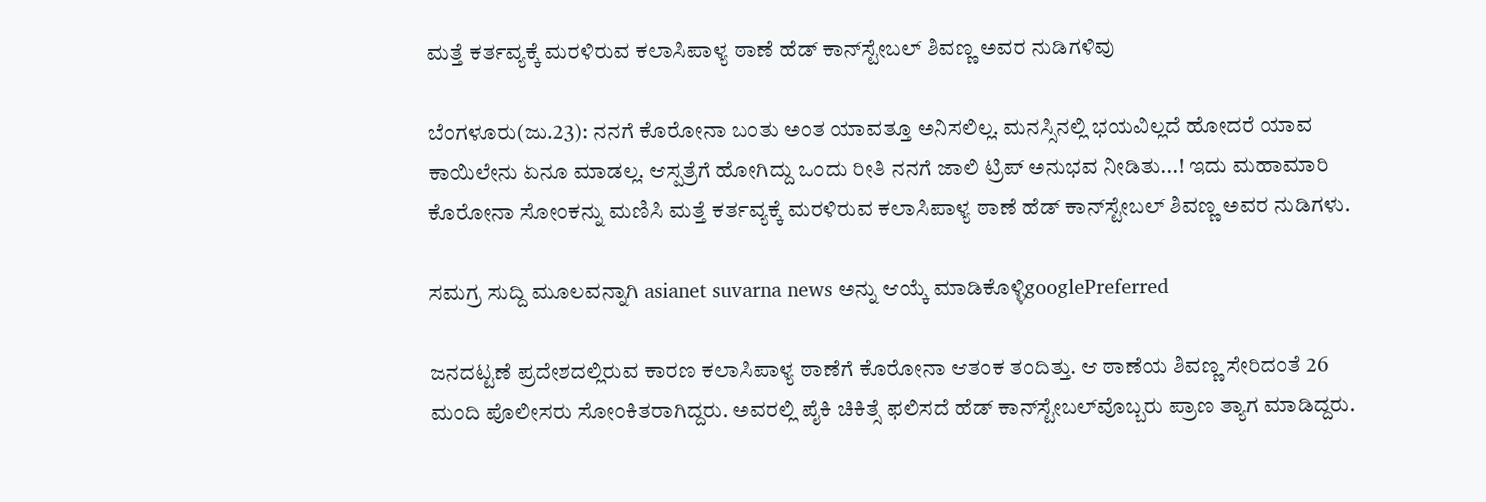ಮತ್ತೆ ಕರ್ತವ್ಯಕ್ಕೆ ಮರಳಿರುವ ಕಲಾಸಿಪಾಳ್ಯ ಠಾಣೆ ಹೆಡ್‌ ಕಾನ್‌ಸ್ಟೇಬಲ್‌ ಶಿವಣ್ಣ ಅವರ ನುಡಿಗಳಿವು

ಬೆಂಗಳೂರು(ಜು.23): ನನಗೆ ಕೊರೋನಾ ಬಂತು ಅಂತ ಯಾವತ್ತೂ ಅನಿಸಲಿಲ್ಲ. ಮನಸ್ಸಿನಲ್ಲಿ ಭಯವಿಲ್ಲದೆ ಹೋದರೆ ಯಾವ ಕಾಯಿಲೇನು ಏನೂ ಮಾಡಲ್ಲ. ಆಸ್ಪತ್ರೆಗೆ ಹೋಗಿದ್ದು ಒಂದು ರೀತಿ ನನಗೆ ಜಾಲಿ ಟ್ರಿಪ್‌ ಅನುಭವ ನೀಡಿತು...! ಇದು ಮಹಾಮಾರಿ ಕೊರೋನಾ ಸೋಂಕನ್ನು ಮಣಿಸಿ ಮತ್ತೆ ಕರ್ತವ್ಯಕ್ಕೆ ಮರಳಿರುವ ಕಲಾಸಿಪಾಳ್ಯ ಠಾಣೆ ಹೆಡ್‌ ಕಾನ್‌ಸ್ಟೇಬಲ್‌ ಶಿವಣ್ಣ ಅವರ ನುಡಿಗಳು.

ಸಮಗ್ರ ಸುದ್ದಿ ಮೂಲವನ್ನಾಗಿ asianet suvarna news ಅನ್ನು ಆಯ್ಕೆ ಮಾಡಿಕೊಳ್ಳಿgooglePreferred

ಜನದಟ್ಟಣೆ ಪ್ರದೇಶದಲ್ಲಿರುವ ಕಾರಣ ಕಲಾಸಿಪಾಳ್ಯ ಠಾಣೆಗೆ ಕೊರೋನಾ ಆತಂಕ ತಂದಿತ್ತು. ಆ ಠಾಣೆಯ ಶಿವಣ್ಣ ಸೇರಿದಂತೆ 26 ಮಂದಿ ಪೊಲೀಸರು ಸೋಂಕಿತರಾಗಿದ್ದರು. ಅವರಲ್ಲಿ ಪೈಕಿ ಚಿಕಿತ್ಸೆ ಫಲಿಸದೆ ಹೆಡ್‌ ಕಾನ್‌ಸ್ಟೇಬಲ್‌ವೊಬ್ಬರು ಪ್ರಾಣ ತ್ಯಾಗ ಮಾಡಿದ್ದರು.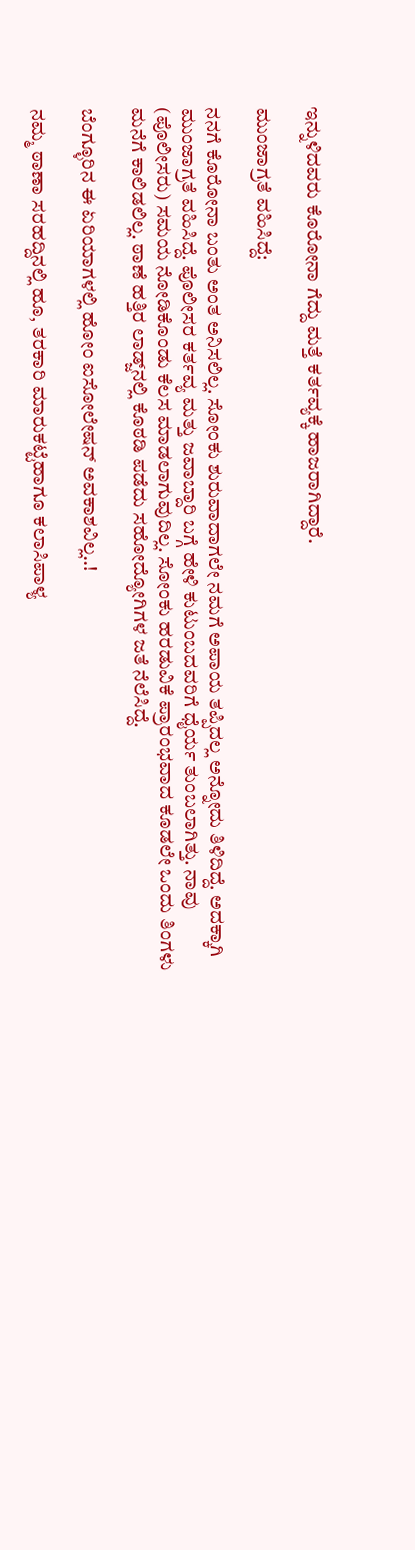ಇನ್ನುಳಿದವರು ಕೊರೋನಾ ಗೆದ್ದು ಮತ್ತೆ ಕರ್ತವ್ಯಕ್ಕೆ ಹಾಜರಾಗಿದ್ದಾರೆ.

ಮುಂಜಾಗ್ರತೆ ವಹಿಸಿದ್ದೆ:

ನನಗೆ ಕೊರೋನಾ ಬಂತು ಅಂತ ಅನಿಸಲಿಲ್ಲ. ಸೋಂಕು ಶುರುವಾದಾಗಲೇ ನಮಗೆ ಅಪಾಯ ತಪ್ಪಿದಲ್ಲ ಅನ್ನೋದು ತಿಳಿದಿದ್ದೆ. ಅದಕ್ಕಾಗಿ ಮುಂಜಾಗ್ರತೆ ವಹಿಸಿದ್ದೆ. ಪೊಲೀಸರ ಕರ್ತವ್ಯ ಮತ್ತು ಜವಾಬ್ದಾರಿ ಬಗ್ಗೆ ಹೇಳಿ ಕುಟುಂಬದವರಿಗೆ ಧೈರ್ಯ ತುಂಬಲಾಗಿತ್ತು. ನಾವು (ಪೊಲೀಸರು) ಸಮಯ ನೋಡಿಕೊಂಡು ಕೆಲಸ ಮಾಡಲಾಗುವುದಿಲ್ಲ. ಸೋಂಕು ಹರಡುವಿಕೆ ಪ್ರಾರಂಭವಾದ ಕೂಡಲೇ ಒಂದು ತಿಂಗಳು ಮನೆಗೆ ಕಾಲಿಡಲಿಲ್ಲ. ಠಾಣೆ ಹತ್ತಿರ ಲಾಡ್ಜ್‌ನಲ್ಲಿ ಕೊಠಡಿ ಪಡೆದು ಸಹೋದ್ಯೋಗಿಗಳ ಜತೆ ನೆಲೆಸಿದ್ದೆ.

ಬೆಂಗ್ಳೂರಿನ ಈ ಏರಿಯಾಗಳಲ್ಲಿ ಹೋಂ ಐಸೋಲೇಷನ್‌ ಅವಕಾಶವಿಲ್ಲ..!

ನಮ್ಮ ಠಾಣಾ ಸರಹದ್ದಿನಲ್ಲಿ ಹೂ, ತರಕಾರಿ ಮಾರುಕಟ್ಟೆಹಾಗೂ ಕಲಾಸಿಪಾಳ್ಯ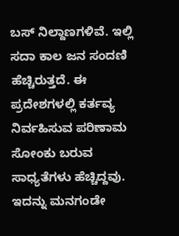ಬಸ್‌ ನಿಲ್ದಾಣಗಳಿವೆ. ಇಲ್ಲಿ ಸದಾ ಕಾಲ ಜನ ಸಂದಣಿ ಹೆಚ್ಚಿರುತ್ತದೆ. ಈ ಪ್ರದೇಶಗಳಲ್ಲಿ ಕರ್ತವ್ಯ ನಿರ್ವಹಿಸುವ ಪರಿಣಾಮ ಸೋಂಕು ಬರುವ ಸಾಧ್ಯತೆಗಳು ಹೆಚ್ಚಿದ್ದವು. ಇದನ್ನು ಮನಗಂಡೇ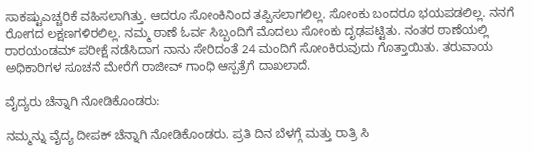ಸಾಕಷ್ಟುಎಚ್ಚರಿಕೆ ವಹಿಸಲಾಗಿತ್ತು. ಆದರೂ ಸೋಂಕಿನಿಂದ ತಪ್ಪಿಸಲಾಗಲಿಲ್ಲ. ಸೋಂಕು ಬಂದರೂ ಭಯಪಡಲಿಲ್ಲ. ನನಗೆ ರೋಗದ ಲಕ್ಷಣಗಳಿರಲಿಲ್ಲ. ನಮ್ಮ ಠಾಣೆ ಓರ್ವ ಸಿಬ್ಬಂದಿಗೆ ಮೊದಲು ಸೋಂಕು ದೃಢಪಟ್ಟಿತು. ನಂತರ ಠಾಣೆಯಲ್ಲಿ ರಾರ‍ಯಂಡಮ್‌ ಪರೀಕ್ಷೆ ನಡೆಸಿದಾಗ ನಾನು ಸೇರಿದಂತೆ 24 ಮಂದಿಗೆ ಸೋಂಕಿರುವುದು ಗೊತ್ತಾಯಿತು. ತರುವಾಯ ಅಧಿಕಾರಿಗಳ ಸೂಚನೆ ಮೇರೆಗೆ ರಾಜೀವ್‌ ಗಾಂಧಿ ಆಸ್ಪತ್ರೆಗೆ ದಾಖಲಾದೆ.

ವೈದ್ಯರು ಚೆನ್ನಾಗಿ ನೋಡಿಕೊಂಡರು:

ನಮ್ಮನ್ನು ವೈದ್ಯ ದೀಪಕ್‌ ಚೆನ್ನಾಗಿ ನೋಡಿಕೊಂಡರು. ಪ್ರತಿ ದಿನ ಬೆಳಗ್ಗೆ ಮತ್ತು ರಾತ್ರಿ ಸಿ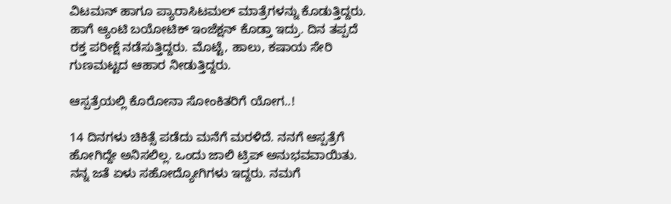ವಿಟಮನ್‌ ಹಾಗೂ ಪ್ಯಾರಾಸಿಟಮಲ್‌ ಮಾತ್ರೆಗಳನ್ನು ಕೊಡುತ್ತಿದ್ದರು. ಹಾಗೆ ಆ್ಯಂಟಿ ಬಯೋಟಿಕ್‌ ಇಂಜೆಕ್ಷನ್‌ ಕೊಡ್ತಾ ಇದ್ರು. ದಿನ ತಪ್ಪದೆ ರಕ್ತ ಪರೀಕ್ಷೆ ನಡೆಸುತ್ತಿದ್ದರು. ಮೊಟ್ಟೆ, ಹಾಲು, ಕಷಾಯ ಸೇರಿ ಗುಣಮಟ್ಟದ ಆಹಾರ ನೀಡುತ್ತಿದ್ದರು.

ಆಸ್ಪತ್ರೆಯಲ್ಲಿ ಕೊರೋನಾ ಸೋಂಕಿತರಿಗೆ ಯೋಗ..!

14 ದಿನಗಳು ಚಿಕಿತ್ಸೆ ಪಡೆದು ಮನೆಗೆ ಮರಳಿದೆ. ನನಗೆ ಆಸ್ಪತ್ರೆಗೆ ಹೋಗಿದ್ದೇ ಅನಿಸಲಿಲ್ಲ. ಒಂದು ಜಾಲಿ ಟ್ರಿಪ್‌ ಅನುಭವವಾಯಿತು. ನನ್ನ ಜತೆ ಏಳು ಸಹೋದ್ಯೋಗಿಗಳು ಇದ್ದರು. ನಮಗೆ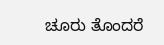ಚೂರು ತೊಂದರೆ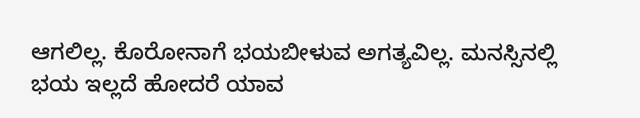ಆಗಲಿಲ್ಲ. ಕೊರೋನಾಗೆ ಭಯಬೀಳುವ ಅಗತ್ಯವಿಲ್ಲ. ಮನಸ್ಸಿನಲ್ಲಿ ಭಯ ಇಲ್ಲದೆ ಹೋದರೆ ಯಾವ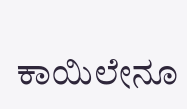ಕಾಯಿಲೇನೂ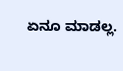ಏನೂ ಮಾಡಲ್ಲ.